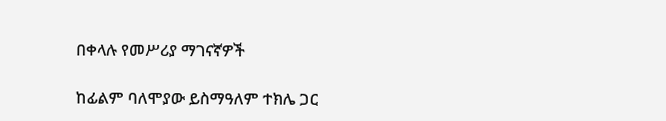በቀላሉ የመሥሪያ ማገናኛዎች

ከፊልም ባለሞያው ይስማዓለም ተክሌ ጋር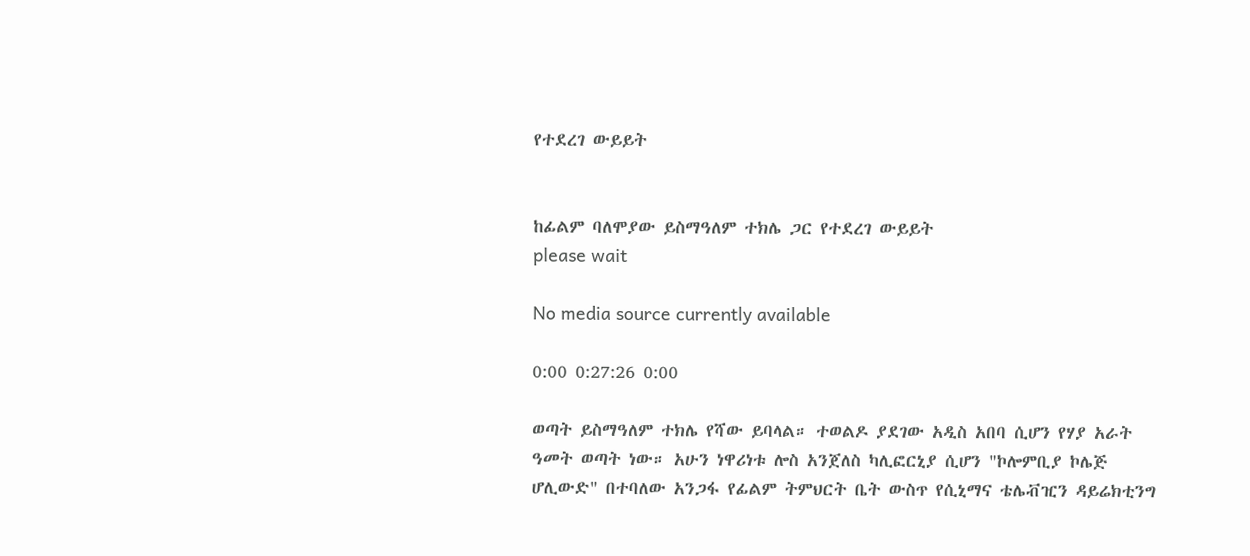የተደረገ ውይይት


ከፊልም ባለሞያው ይስማዓለም ተክሌ ጋር የተደረገ ውይይት
please wait

No media source currently available

0:00 0:27:26 0:00

ወጣት ይስማዓለም ተክሌ የሻው ይባላል። ተወልዶ ያደገው አዲስ አበባ ሲሆን የሃያ አራት ዓመት ወጣት ነው። አሁን ነዋሪነቱ ሎስ አንጀለስ ካሊፎርኒያ ሲሆን "ኮሎምቢያ ኮሌጅ ሆሊውድ" በተባለው አንጋፋ የፊልም ትምህርት ቤት ውስጥ የሲኒማና ቴሌቭዢን ዳይሬክቲንግ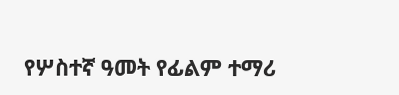የሦስተኛ ዓመት የፊልም ተማሪ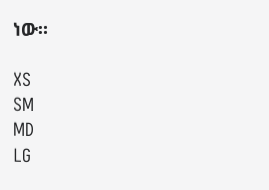ነው።

XS
SM
MD
LG